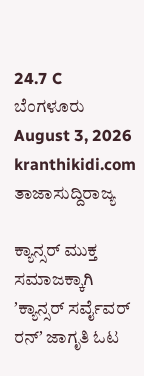24.7 C
ಬೆಂಗಳೂರು
August 3, 2026
kranthikidi.com
ತಾಜಾಸುದ್ದಿರಾಜ್ಯ

ಕ್ಯಾನ್ಸರ್ ಮುಕ್ತ ಸಮಾಜಕ್ಕಾಗಿ ʼಕ್ಯಾನ್ಸರ್ ಸರ್ವೈವರ್ ರನ್ʼ ಜಾಗೃತಿ ಓಟ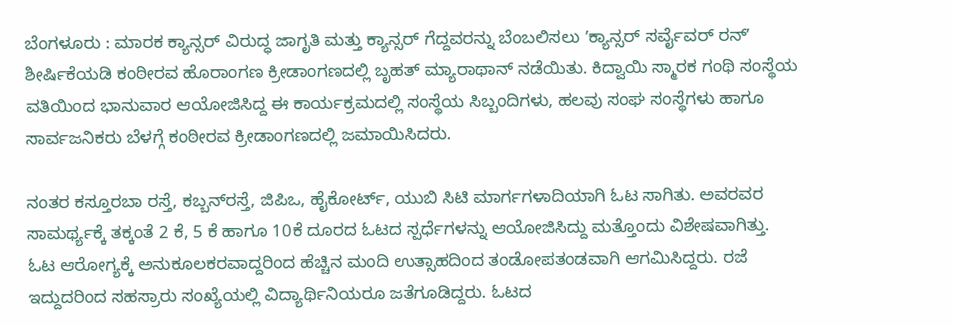ಬೆಂಗಳೂರು : ಮಾರಕ ಕ್ಯಾನ್ಸರ್‌ ವಿರುದ್ಧ ಜಾಗೃತಿ ಮತ್ತು ಕ್ಯಾನ್ಸರ್ ಗೆದ್ದವರನ್ನು ಬೆಂಬಲಿಸಲು ʼಕ್ಯಾನ್ಸರ್ ಸರ್ವೈವರ್ ರನ್ʼ ಶೀರ್ಷಿಕೆಯಡಿ ಕಂಠೀರವ ಹೊರಾಂಗಣ ಕ್ರೀಡಾಂಗಣದಲ್ಲಿ ಬೃಹತ್ ಮ್ಯಾರಾಥಾನ್‌ ನಡೆಯಿತು. ಕಿದ್ವಾಯಿ ಸ್ಮಾರಕ ಗಂಥಿ ಸಂಸ್ಥೆಯ ವತಿಯಿಂದ ಭಾನುವಾರ ಆಯೋಜಿಸಿದ್ದ ಈ ಕಾರ್ಯಕ್ರಮದಲ್ಲಿ ಸಂಸ್ಥೆಯ ಸಿಬ್ಬಂದಿಗಳು, ಹಲವು ಸಂಘ ಸಂಸ್ಥೆಗಳು ಹಾಗೂ ಸಾರ್ವಜನಿಕರು ಬೆಳಗ್ಗೆ ಕಂಠೀರವ ಕ್ರೀಡಾಂಗಣದಲ್ಲಿ ಜಮಾಯಿಸಿದರು.

ನಂತರ ಕಸ್ತೂರಬಾ ರಸ್ತೆ, ಕಬ್ಬನ್‌ರಸ್ತೆ, ಜಿಪಿಒ, ಹೈಕೋರ್ಟ್, ಯುಬಿ ಸಿಟಿ ಮಾರ್ಗಗಳಾದಿಯಾಗಿ ಓಟ ಸಾಗಿತು. ಅವರವರ ಸಾಮರ್ಥ್ಯಕ್ಕೆ ತಕ್ಕಂತೆ 2 ಕೆ, 5 ಕೆ ಹಾಗೂ 10ಕೆ ದೂರದ ಓಟದ ಸ್ಪರ್ಧೆಗಳನ್ನು ಆಯೋಜಿಸಿದ್ದು ಮತ್ತೊಂದು ವಿಶೇಷವಾಗಿತ್ತು. ಓಟ ಆರೋಗ್ಯಕ್ಕೆ ಅನುಕೂಲಕರವಾದ್ದರಿಂದ ಹೆಚ್ಚಿನ ಮಂದಿ ಉತ್ಸಾಹದಿಂದ ತಂಡೋಪತಂಡವಾಗಿ ಆಗಮಿಸಿದ್ದರು. ರಜೆ ಇದ್ದುದರಿಂದ ಸಹಸ್ರಾರು ಸಂಖ್ಯೆಯಲ್ಲಿ ವಿದ್ಯಾರ್ಥಿನಿಯರೂ ಜತೆಗೂಡಿದ್ದರು. ಓಟದ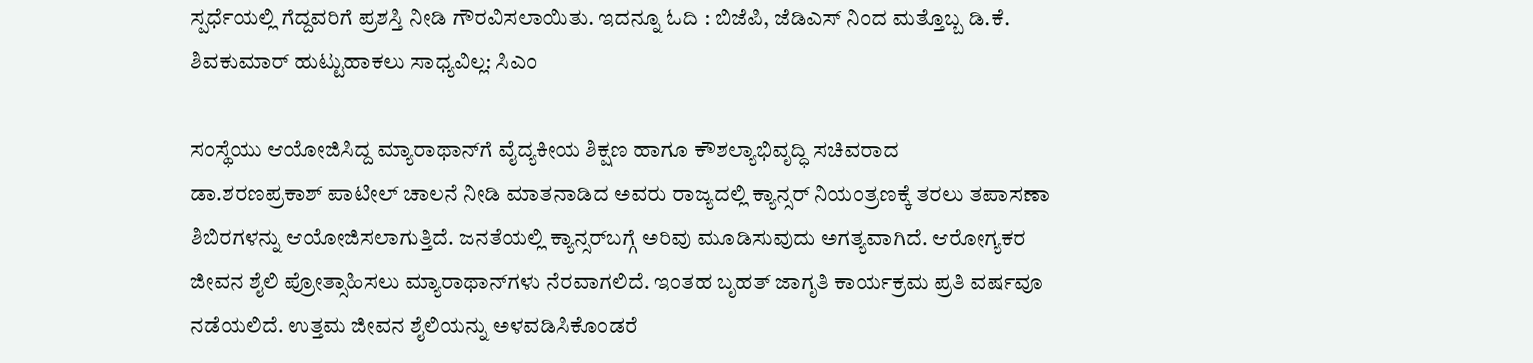ಸ್ಪರ್ಧೆಯಲ್ಲಿ ಗೆದ್ದವರಿಗೆ ಪ್ರಶಸ್ತಿ ನೀಡಿ ಗೌರವಿಸಲಾಯಿತು. ಇದನ್ನೂ ಓದಿ : ಬಿಜೆಪಿ, ಜೆಡಿಎಸ್ ನಿಂದ ಮತ್ತೊಬ್ಬ ಡಿ.ಕೆ. ಶಿವಕುಮಾರ್ ಹುಟ್ಟುಹಾಕಲು ಸಾಧ್ಯವಿಲ್ಲ: ಸಿಎಂ

ಸಂಸ್ಥೆಯು ಆಯೋಜಿಸಿದ್ದ ಮ್ಯಾರಾಥಾನ್‌ಗೆ ವೈದ್ಯಕೀಯ ಶಿಕ್ಷಣ ಹಾಗೂ ಕೌಶಲ್ಯಾಭಿವೃದ್ಧಿ ಸಚಿವರಾದ ಡಾ.ಶರಣಪ್ರಕಾಶ್ ‌ಪಾಟೀಲ್‌ ಚಾಲನೆ ನೀಡಿ ಮಾತನಾಡಿದ ಅವರು ರಾಜ್ಯದಲ್ಲಿ ಕ್ಯಾನ್ಸರ್‌ ನಿಯಂತ್ರಣಕ್ಕೆ ತರಲು ತಪಾಸಣಾ ಶಿಬಿರಗಳನ್ನು ಆಯೋಜಿಸಲಾಗುತ್ತಿದೆ. ಜನತೆಯಲ್ಲಿ ಕ್ಯಾನ್ಸರ್‌ಬಗ್ಗೆ ಅರಿವು ಮೂಡಿಸುವುದು ಅಗತ್ಯವಾಗಿದೆ. ಆರೋಗ್ಯಕರ ಜೀವನ ಶೈಲಿ ಪ್ರೋತ್ಸಾಹಿಸಲು ಮ್ಯಾರಾಥಾನ್‌ಗಳು ನೆರವಾಗಲಿದೆ. ಇಂತಹ ಬೃಹತ್‌ ಜಾಗೃತಿ ಕಾರ್ಯಕ್ರಮ ಪ್ರತಿ ವರ್ಷವೂ ನಡೆಯಲಿದೆ. ಉತ್ತಮ ಜೀವನ ಶೈಲಿಯನ್ನು ಅಳವಡಿಸಿಕೊಂಡರೆ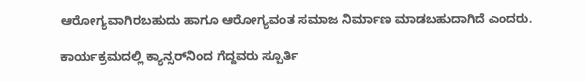ಆರೋಗ್ಯವಾಗಿರಬಹುದು ಹಾಗೂ ಆರೋಗ್ಯವಂತ ಸಮಾಜ ನಿರ್ಮಾಣ ಮಾಡಬಹುದಾಗಿದೆ ಎಂದರು.

ಕಾರ್ಯಕ್ರಮದಲ್ಲಿ ಕ್ಯಾನ್ಸರ್‌ನಿಂದ ಗೆದ್ದವರು ಸ್ಪೂರ್ತಿ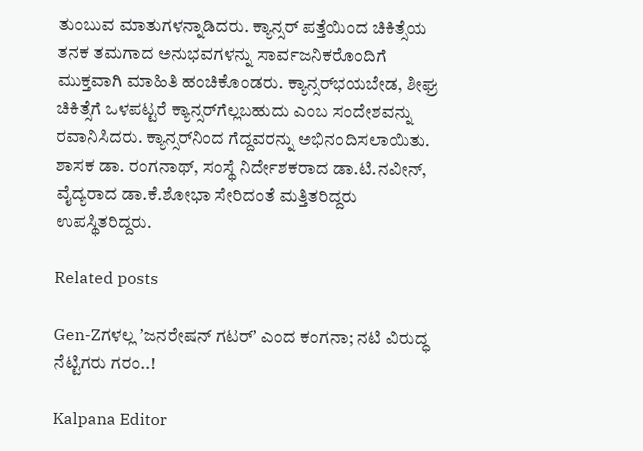ತುಂಬುವ ಮಾತುಗಳನ್ನಾಡಿದರು. ಕ್ಯಾನ್ಸರ್‌ ಪತ್ತೆಯಿಂದ ಚಿಕಿತ್ಸೆಯ ತನಕ ತಮಗಾದ ಅನುಭವಗಳನ್ನು ಸಾರ್ವಜನಿಕರೊಂದಿಗೆ ಮುಕ್ತವಾಗಿ ಮಾಹಿತಿ ಹಂಚಿಕೊಂಡರು. ಕ್ಯಾನ್ಸರ್‌ಭಯಬೇಡ, ಶೀಘ್ರ ಚಿಕಿತ್ಸೆಗೆ ಒಳಪಟ್ಟರೆ ಕ್ಯಾನ್ಸರ್‌ಗೆಲ್ಲಬಹುದು ಎಂಬ ಸಂದೇಶವನ್ನು ರವಾನಿಸಿದರು. ಕ್ಯಾನ್ಸರ್‌ನಿಂದ ಗೆದ್ದವರನ್ನು ಅಭಿನಂದಿಸಲಾಯಿತು. ಶಾಸಕ ಡಾ. ರಂಗನಾಥ್, ಸಂಸ್ಥೆ ನಿರ್ದೇಶಕರಾದ ಡಾ.ಟಿ.ನವೀನ್‌, ವೈದ್ಯರಾದ ಡಾ.ಕೆ.ಶೋಭಾ ಸೇರಿದಂತೆ ಮತ್ತಿತರಿದ್ದರು ಉಪಸ್ಥಿತರಿದ್ದರು.

Related posts

Gen-Zಗಳಲ್ಲ ʼಜನರೇಷನ್ ಗಟರ್ʼ ಎಂದ ಕಂಗನಾ; ನಟಿ ವಿರುದ್ಧ ನೆಟ್ಟಿಗರು ಗರಂ..!

Kalpana Editor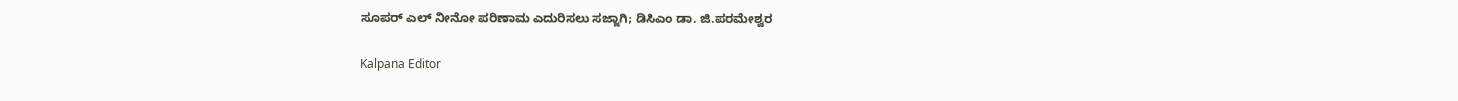ಸೂಪರ್ ಎಲ್ ನೀನೋ ಪರಿಣಾಮ ಎದುರಿಸಲು ಸಜ್ಜಾಗಿ; ಡಿಸಿಎಂ ಡಾ. ಜಿ.ಪರಮೇಶ್ವರ

Kalpana Editor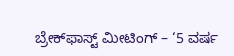ಬ್ರೇಕ್‌ಫಾಸ್ಟ್‌ ಮೀಟಿಂಗ್‌ – ‘5 ವರ್ಷ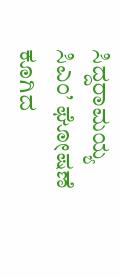ಸಿದ್ದರಾಮಯ್ಯ ಸಿಎಂ’ ಘೋಷಣೆ ಕೂಗಿದ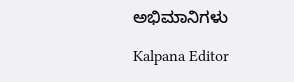ಅಭಿಮಾನಿಗಳು

Kalpana Editor